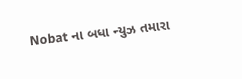Nobat ના બધા ન્યુઝ તમારા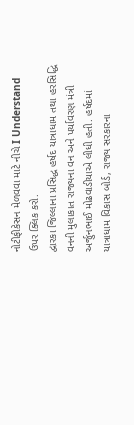નોટીફીકેસન મેળવવા માટે નીચે I Understand ઉપર ક્લિક કરો.
દ્વારકા જિલ્લાના પ્રસિદ્ધ હર્ષદ યાત્રાધામ તથા હરસિદ્ધિ વનની મુલાકાત રાજ્યના વન અને પર્યાવરણ મંત્રી અર્જુનભાઈ મોઢવાડીયાએ લીધી હતી. હર્ષદમાં યાત્રાધામ વિકાસ બોર્ડ, રાજ્ય સરકારના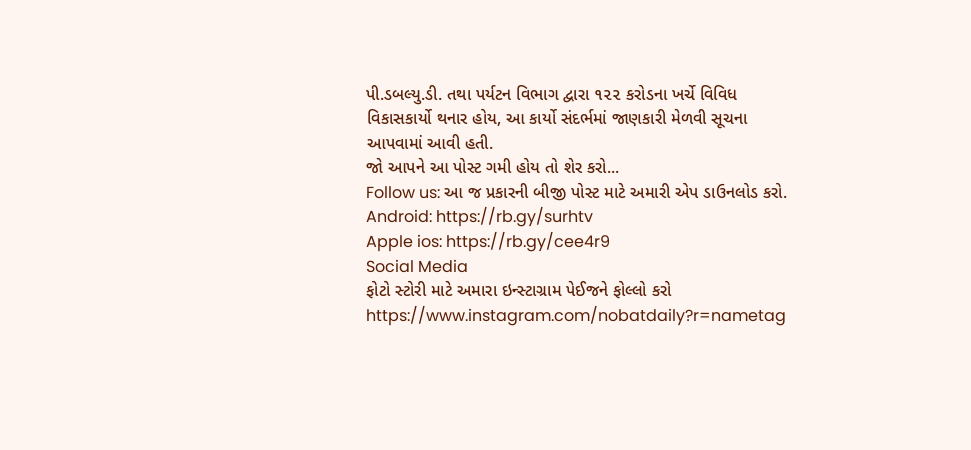પી.ડબલ્યુ.ડી. તથા પર્યટન વિભાગ દ્વારા ૧૨૨ કરોડના ખર્ચે વિવિધ વિકાસકાર્યો થનાર હોય, આ કાર્યો સંદર્ભમાં જાણકારી મેળવી સૂચના આપવામાં આવી હતી.
જો આપને આ પોસ્ટ ગમી હોય તો શેર કરો...
Follow us: આ જ પ્રકારની બીજી પોસ્ટ માટે અમારી એપ ડાઉનલોડ કરો.
Android: https://rb.gy/surhtv
Apple ios: https://rb.gy/cee4r9
Social Media
ફોટો સ્ટોરી માટે અમારા ઇન્સ્ટાગ્રામ પેઈજને ફોલ્લો કરો
https://www.instagram.com/nobatdaily?r=nametag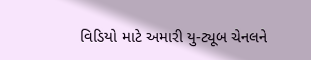વિડિયો માટે અમારી યુ-ટ્યૂબ ચેનલને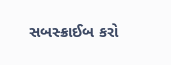સબસ્ક્રાઈબ કરો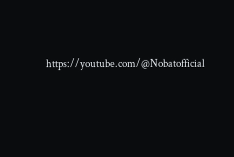https://youtube.com/@Nobatofficial